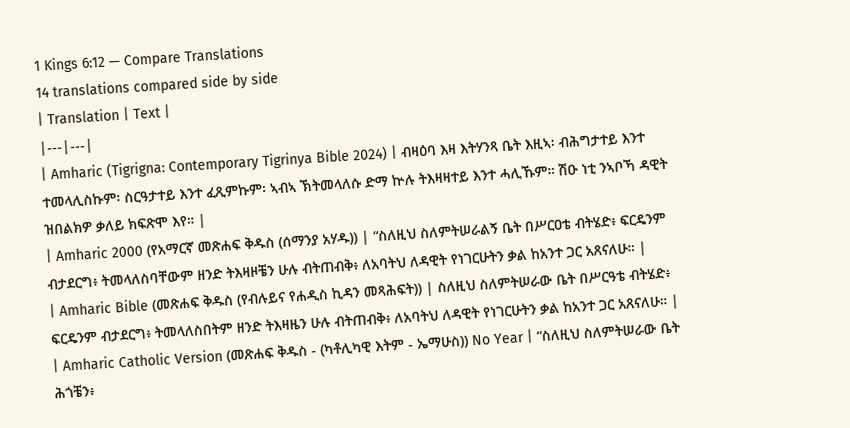1 Kings 6:12 — Compare Translations
14 translations compared side by side
| Translation | Text |
|---|---|
| Amharic (Tigrigna: Contemporary Tigrinya Bible 2024) | ብዛዕባ እዛ እትሃንጻ ቤት እዚኣ፡ ብሕግታተይ እንተ ተመላሊስኩም፡ ስርዓታተይ እንተ ፈጺምኩም፡ ኣብኣ ኽትመላለሱ ድማ ኵሉ ትእዛዛተይ እንተ ሓሊኹም። ሽዑ ነቲ ንኣቦኻ ዳዊት ዝበልክዎ ቃለይ ክፍጽሞ እየ። |
| Amharic 2000 (የአማርኛ መጽሐፍ ቅዱስ (ሰማንያ አሃዱ)) | “ስለዚህ ስለምትሠራልኝ ቤት በሥርዐቴ ብትሄድ፥ ፍርዴንም ብታደርግ፥ ትመላለስባቸውም ዘንድ ትእዛዞቼን ሁሉ ብትጠብቅ፥ ለአባትህ ለዳዊት የነገርሁትን ቃል ከአንተ ጋር አጸናለሁ። |
| Amharic Bible (መጽሐፍ ቅዱስ (የብሉይና የሐዲስ ኪዳን መጻሕፍት)) | ስለዚህ ስለምትሠራው ቤት በሥርዓቴ ብትሄድ፥ ፍርዴንም ብታደርግ፥ ትመላለስበትም ዘንድ ትእዛዜን ሁሉ ብትጠብቅ፥ ለአባትህ ለዳዊት የነገርሁትን ቃል ከአንተ ጋር አጸናለሁ። |
| Amharic Catholic Version (መጽሐፍ ቅዱስ - (ካቶሊካዊ እትም - ኤማሁስ)) No Year | “ስለዚህ ስለምትሠራው ቤት ሕጎቼን፥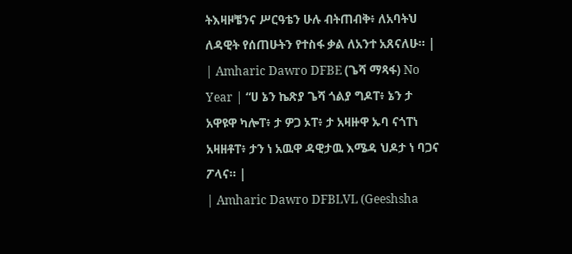ትእዛዞቼንና ሥርዓቴን ሁሉ ብትጠብቅ፥ ለአባትህ ለዳዊት የሰጠሁትን የተስፋ ቃል ለአንተ አጸናለሁ። |
| Amharic Dawro DFBE (ጌሻ ማጻፋ) No Year | “ሀ ኔን ኬጽያ ጌሻ ጎልያ ግዶፐ፥ ኔን ታ አዋዩዋ ካሎፐ፥ ታ ዎጋ ኦፐ፥ ታ አዛዙዋ ኡባ ናጎፐነ አዛዘቶፐ፥ ታን ነ አዉዋ ዳዊታዉ እሜዳ ህዶታ ነ ባጋና ፖላና። |
| Amharic Dawro DFBLVL (Geeshsha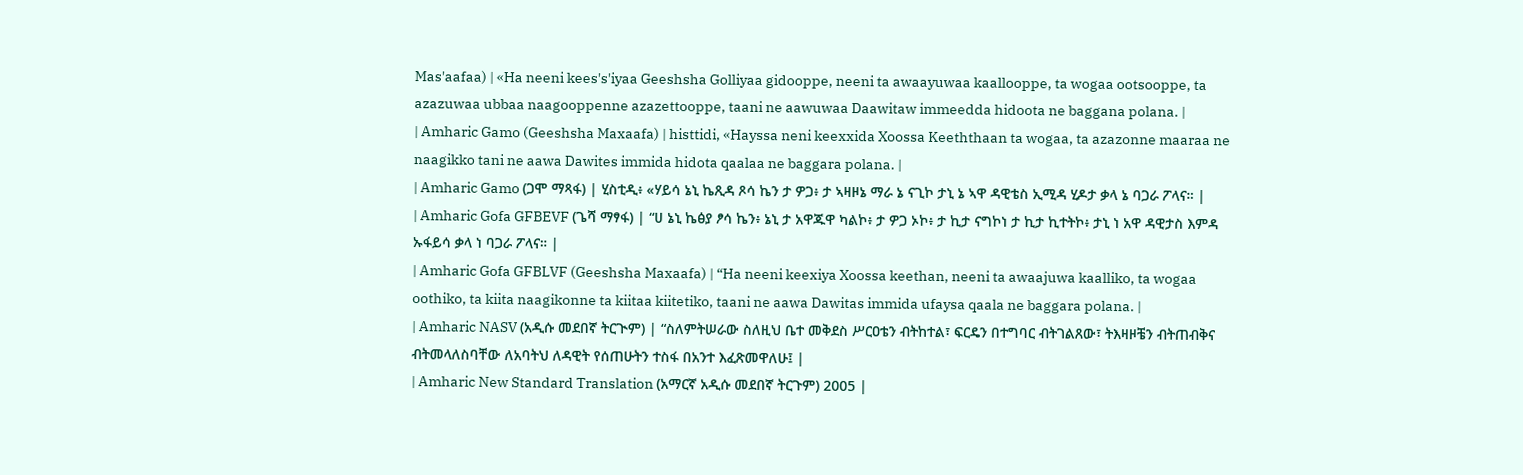Mas'aafaa) | «Ha neeni kees's'iyaa Geeshsha Golliyaa gidooppe, neeni ta awaayuwaa kaallooppe, ta wogaa ootsooppe, ta azazuwaa ubbaa naagooppenne azazettooppe, taani ne aawuwaa Daawitaw immeedda hidoota ne baggana polana. |
| Amharic Gamo (Geeshsha Maxaafa) | histtidi, «Hayssa neni keexxida Xoossa Keeththaan ta wogaa, ta azazonne maaraa ne naagikko tani ne aawa Dawites immida hidota qaalaa ne baggara polana. |
| Amharic Gamo (ጋሞ ማጻፋ) | ሂስቲዲ፥ «ሃይሳ ኔኒ ኬጺዳ ጾሳ ኬን ታ ዎጋ፥ ታ ኣዛዞኔ ማራ ኔ ናጊኮ ታኒ ኔ ኣዋ ዳዊቴስ ኢሚዳ ሂዶታ ቃላ ኔ ባጋራ ፖላና። |
| Amharic Gofa GFBEVF (ጌሻ ማፃፋ) | “ሀ ኔኒ ኬፅያ ፆሳ ኬን፥ ኔኒ ታ አዋጁዋ ካልኮ፥ ታ ዎጋ ኦኮ፥ ታ ኪታ ናግኮነ ታ ኪታ ኪተትኮ፥ ታኒ ነ አዋ ዳዊታስ እምዳ ኡፋይሳ ቃላ ነ ባጋራ ፖላና። |
| Amharic Gofa GFBLVF (Geeshsha Maxaafa) | “Ha neeni keexiya Xoossa keethan, neeni ta awaajuwa kaalliko, ta wogaa oothiko, ta kiita naagikonne ta kiitaa kiitetiko, taani ne aawa Dawitas immida ufaysa qaala ne baggara polana. |
| Amharic NASV (አዲሱ መደበኛ ትርጒም) | “ስለምትሠራው ስለዚህ ቤተ መቅደስ ሥርዐቴን ብትከተል፣ ፍርዴን በተግባር ብትገልጸው፣ ትእዛዞቼን ብትጠብቅና ብትመላለስባቸው ለአባትህ ለዳዊት የሰጠሁትን ተስፋ በአንተ እፈጽመዋለሁ፤ |
| Amharic New Standard Translation (አማርኛ አዲሱ መደበኛ ትርጉም) 2005 |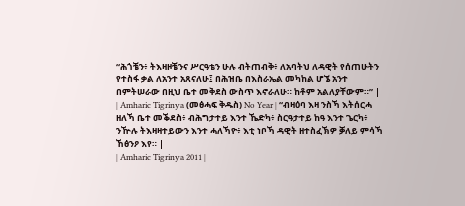“ሕጎቼን፥ ትእዛዞቼንና ሥርዓቴን ሁሉ ብትጠብቅ፥ ለአባትህ ለዳዊት የሰጠሁትን የተስፋ ቃል ለአንተ አጸናለሁ፤ በሕዝቤ በእስራኤል መካከል ሆኜ አንተ በምትሠራው በዚህ ቤተ መቅደስ ውስጥ እኖራለሁ። ከቶም አልለያቸውም።” |
| Amharic Tigrinya (መፅሓፍ ቅዱስ) No Year | “ብዛዕባ እዛ ንስኻ እትሰርሓ ዘለኻ ቤተ መቕደስ፥ ብሕግታተይ እንተ ኼድካ፥ ስርዓታተይ ከዓ እንተ ጌርካ፥ ንዅሉ ትእዛዛተይውን እንተ ሓለኻዮ፥ እቲ ነቦኻ ዳዊት ዘተስፈኽዎ ቓለይ ምሳኻ ኸፅንዖ እየ። |
| Amharic Tigrinya 2011 |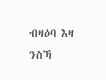ብዛዕባ እዛ ንስኻ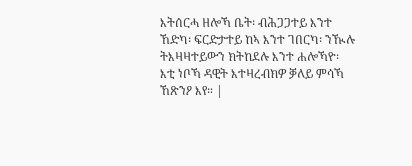እትሰርሓ ዘሎኻ ቤት፡ ብሕጋጋተይ እንተ ኸድካ፡ ፍርድታተይ ከኣ እንተ ገበርካ፡ ንዂሉ ትእዛዛተይውን ክትከደሉ እንተ ሐሎኻዮ፡ እቲ ነቦኻ ዳዊት እተዛረብክዎ ቓለይ ምሳኻ ኸጽንዖ እየ። |